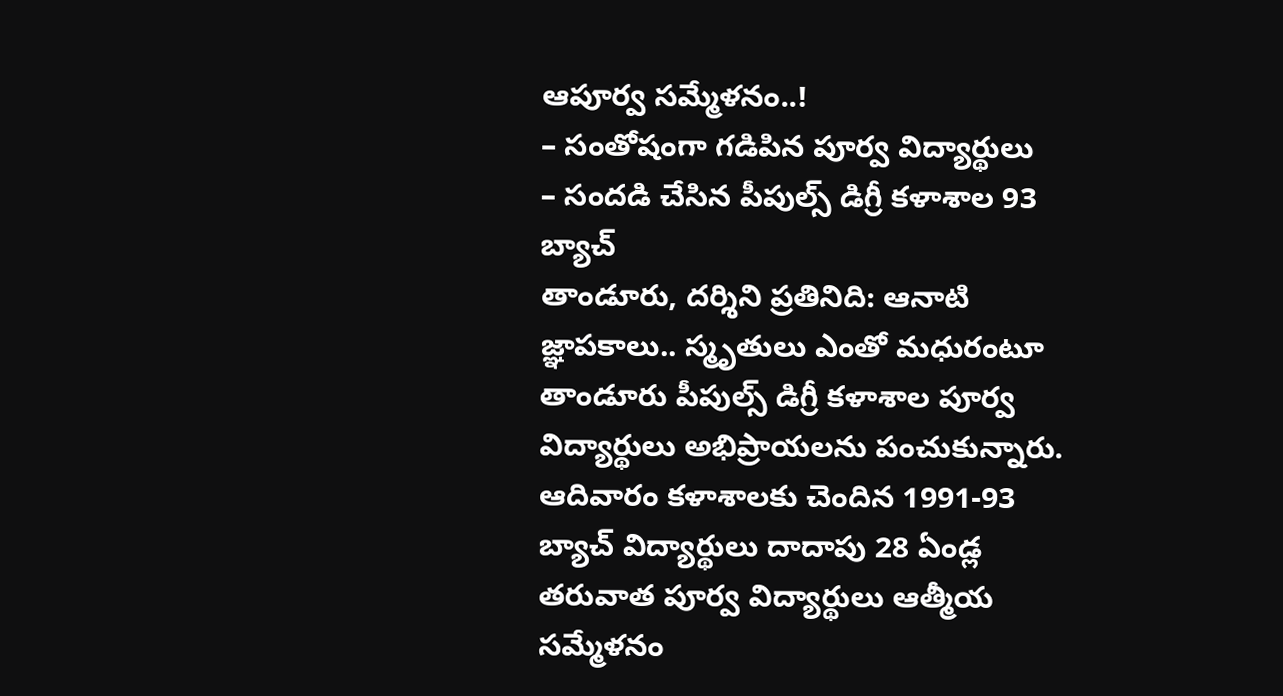ఆపూర్వ సమ్మేళనం..!
– సంతోషంగా గడిపిన పూర్వ విద్యార్థులు
– సందడి చేసిన పీపుల్స్ డిగ్రీ కళాశాల 93 బ్యాచ్
తాండూరు, దర్శిని ప్రతినిది: ఆనాటి జ్ఞాపకాలు.. స్మృతులు ఎంతో మధురంటూ తాండూరు పీపుల్స్ డిగ్రీ కళాశాల పూర్వ విద్యార్థులు అభిప్రాయలను పంచుకున్నారు. ఆదివారం కళాశాలకు చెందిన 1991-93 బ్యాచ్ విద్యార్థులు దాదాపు 28 ఏండ్ల తరువాత పూర్వ విద్యార్థులు ఆత్మీయ సమ్మేళనం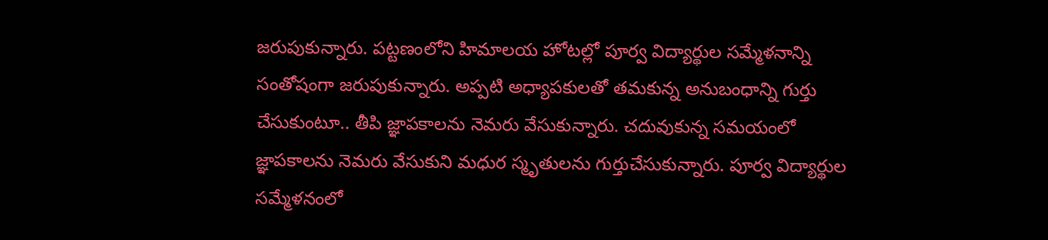జరుపుకున్నారు. పట్టణంలోని హిమాలయ హోటల్లో పూర్వ విద్యార్థుల సమ్మేళనాన్ని సంతోషంగా జరుపుకున్నారు. అప్పటి అధ్యాపకులతో తమకున్న అనుబంధాన్ని గుర్తు చేసుకుంటూ.. తీపి జ్ఞాపకాలను నెమరు వేసుకున్నారు. చదువుకున్న సమయంలో జ్ఞాపకాలను నెమరు వేసుకుని మధుర స్మృతులను గుర్తుచేసుకున్నారు. పూర్వ విద్యార్థుల సమ్మేళనంలో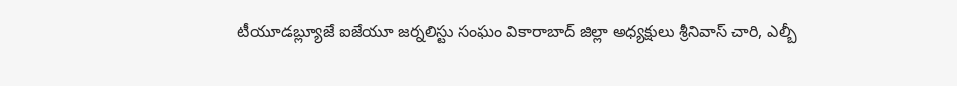టీయూడబ్ల్యూజే ఐజేయూ జర్నలిస్టు సంఘం వికారాబాద్ జిల్లా అధ్యక్షులు శ్రీనివాస్ చారి, ఎల్బీ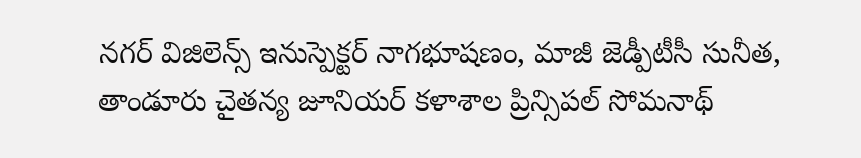నగర్ విజిలెన్స్ ఇనుస్పెక్టర్ నాగభూషణం, మాజీ జెడ్పీటీసీ సునీత, తాండూరు చైతన్య జూనియర్ కళాశాల ప్రిన్సిపల్ సోమనాథ్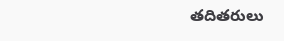తదితరులు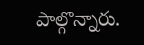పాల్గొన్నారు.